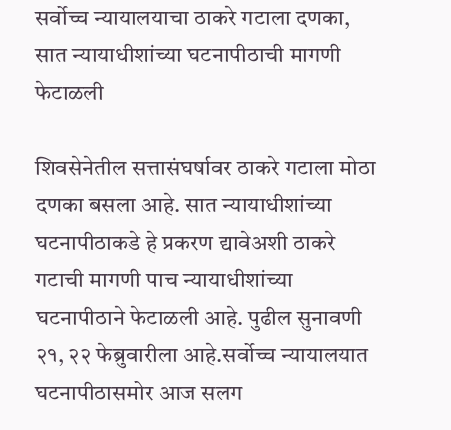सर्वोच्च न्यायालयाचा ठाकरे गटाला दणका, सात न्यायाधीशांच्या घटनापीठाची मागणी फेटाळली

शिवसेनेतील सत्तासंघर्षावर ठाकरे गटाला मोठा दणका बसला आहे. सात न्यायाधीशांच्या घटनापीठाकडे हे प्रकरण द्यावेअशी ठाकरे गटाची मागणी पाच न्यायाधीशांच्या घटनापीठाने फेटाळली आहे. पुढील सुनावणी २१, २२ फेब्रुवारीला आहे.सर्वोच्च न्यायालयात घटनापीठासमोर आज सलग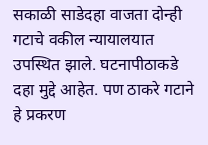सकाळी साडेदहा वाजता दोन्ही गटाचे वकील न्यायालयात उपस्थित झाले. घटनापीठाकडे दहा मुद्दे आहेत. पण ठाकरे गटाने हे प्रकरण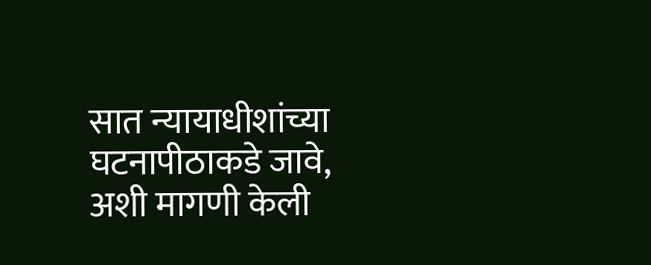सात न्यायाधीशांच्या घटनापीठाकडे जावे, अशी मागणी केली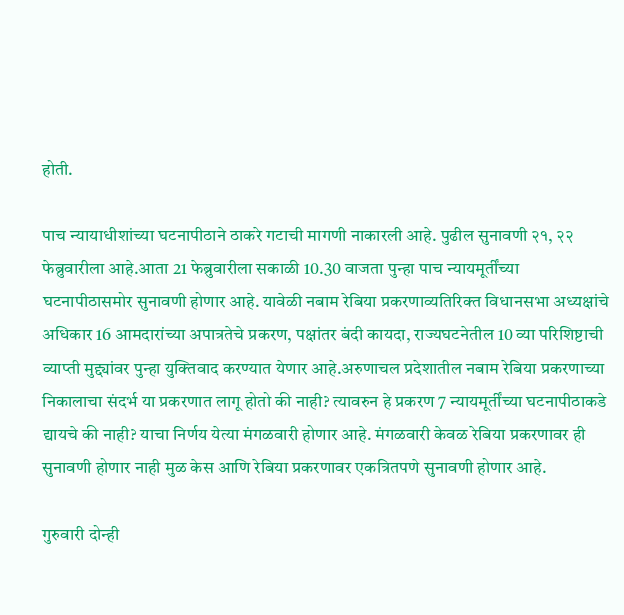होती.

पाच न्यायाधीशांच्या घटनापीठाने ठाकरे गटाची मागणी नाकारली आहे. पुढील सुनावणी २१, २२ फेब्रुवारीला आहे.आता 21 फेब्रुवारीला सकाळी 10.30 वाजता पुन्हा पाच न्यायमूर्तींच्या घटनापीठासमोर सुनावणी होणार आहे. यावेळी नबाम रेबिया प्रकरणाव्यतिरिक्त विधानसभा अध्यक्षांचे अधिकार 16 आमदारांच्या अपात्रतेचे प्रकरण, पक्षांतर बंदी कायदा, राज्यघटनेतील 10 व्या परिशिष्टाची व्याप्ती मुद्द्यांवर पुन्हा युक्तिवाद करण्यात येणार आहे.अरुणाचल प्रदेशातील नबाम रेबिया प्रकरणाच्या निकालाचा संदर्भ या प्रकरणात लागू होतो की नाही? त्यावरुन हे प्रकरण 7 न्यायमूर्तींच्या घटनापीठाकडे द्यायचे की नाही? याचा निर्णय येत्या मंगळवारी होणार आहे. मंगळवारी केवळ रेबिया प्रकरणावर ही सुनावणी होणार नाही मुळ केस आणि रेबिया प्रकरणावर एकत्रितपणे सुनावणी होणार आहे.

गुरुवारी दोन्ही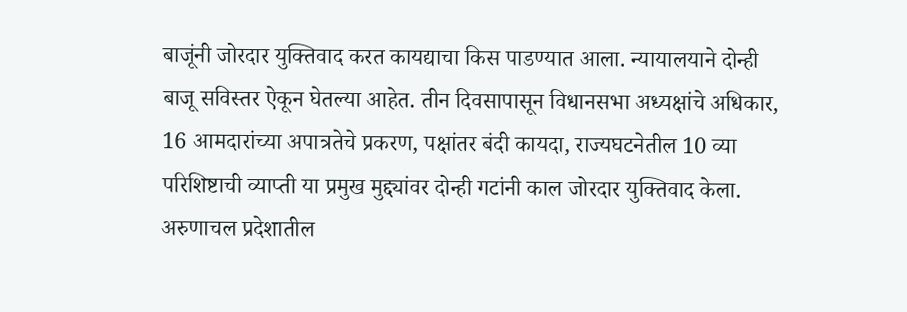बाजूंनी जोरदार युक्तिवाद करत कायद्याचा किस पाडण्यात आला. न्यायालयाने दोन्ही बाजू सविस्तर ऐकून घेतल्या आहेत. तीन दिवसापासून विधानसभा अध्यक्षांचे अधिकार, 16 आमदारांच्या अपात्रतेचे प्रकरण, पक्षांतर बंदी कायदा, राज्यघटनेतील 10 व्या परिशिष्टाची व्याप्ती या प्रमुख मुद्द्यांवर दोन्ही गटांनी काल जोरदार युक्तिवाद केला. अरुणाचल प्रदेशातील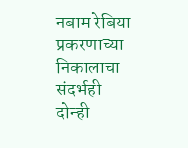नबाम रेबिया प्रकरणाच्या निकालाचा संदर्भही दोन्ही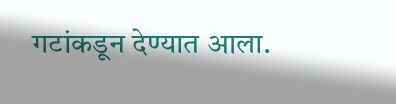गटांकडून देण्यात आला.